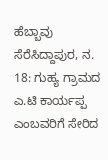ಹೆಬ್ಬಾವು ಸೆರೆಸಿದ್ದಾಪುರ, ನ. 18: ಗುಹ್ಯ ಗ್ರಾಮದ ಎ.ಟಿ ಕಾರ್ಯಪ್ಪ ಎಂಬವರಿಗೆ ಸೇರಿದ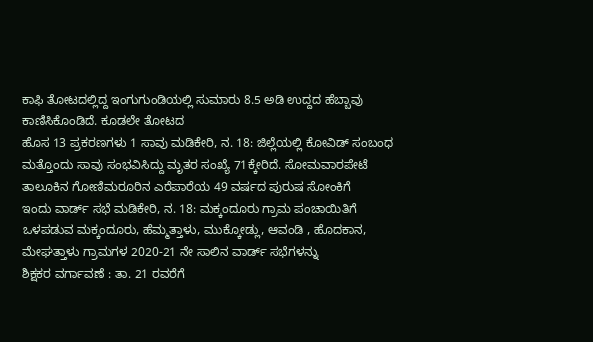ಕಾಫಿ ತೋಟದಲ್ಲಿದ್ದ ಇಂಗುಗುಂಡಿಯಲ್ಲಿ ಸುಮಾರು 8.5 ಅಡಿ ಉದ್ದದ ಹೆಬ್ಬಾವು ಕಾಣಿಸಿಕೊಂಡಿದೆ. ಕೂಡಲೇ ತೋಟದ
ಹೊಸ 13 ಪ್ರಕರಣಗಳು 1 ಸಾವು ಮಡಿಕೇರಿ, ನ. 18: ಜಿಲ್ಲೆಯಲ್ಲಿ ಕೋವಿಡ್ ಸಂಬಂಧ ಮತ್ತೊಂದು ಸಾವು ಸಂಭವಿಸಿದ್ದು ಮೃತರ ಸಂಖ್ಯೆ 71ಕ್ಕೇರಿದೆ. ಸೋಮವಾರಪೇಟೆ ತಾಲೂಕಿನ ಗೋಣಿಮರೂರಿನ ಎರೆಪಾರೆಯ 49 ವರ್ಷದ ಪುರುಷ ಸೋಂಕಿಗೆ
ಇಂದು ವಾರ್ಡ್ ಸಭೆ ಮಡಿಕೇರಿ, ನ. 18: ಮಕ್ಕಂದೂರು ಗ್ರಾಮ ಪಂಚಾಯಿತಿಗೆ ಒಳಪಡುವ ಮಕ್ಕಂದೂರು, ಹೆಮ್ಮತ್ತಾಳು, ಮುಕ್ಕೋಡ್ಲು, ಆವಂಡಿ , ಹೊದಕಾನ, ಮೇಘತ್ತಾಳು ಗ್ರಾಮಗಳ 2020-21 ನೇ ಸಾಲಿನ ವಾರ್ಡ್ ಸಭೆಗಳನ್ನು
ಶಿಕ್ಷಕರ ವರ್ಗಾವಣೆ : ತಾ. 21 ರವರೆಗೆ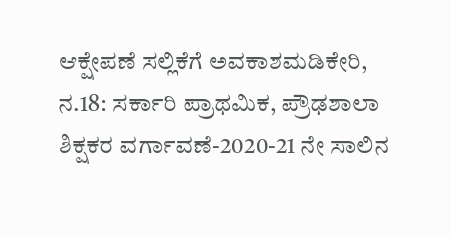ಆಕ್ಷೇಪಣೆ ಸಲ್ಲಿಕೆಗೆ ಅವಕಾಶಮಡಿಕೇರಿ, ನ.18: ಸರ್ಕಾರಿ ಪ್ರಾಥಮಿಕ, ಪ್ರೌಢಶಾಲಾ ಶಿಕ್ಷಕರ ವರ್ಗಾವಣೆ-2020-21 ನೇ ಸಾಲಿನ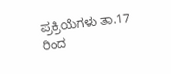ಪ್ರಕ್ರಿಯೆಗಳು ತಾ.17 ರಿಂದ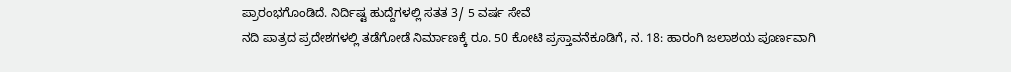ಪ್ರಾರಂಭಗೊಂಡಿದೆ. ನಿರ್ದಿಷ್ಟ ಹುದ್ದೆಗಳಲ್ಲಿ ಸತತ 3/ 5 ವರ್ಷ ಸೇವೆ
ನದಿ ಪಾತ್ರದ ಪ್ರದೇಶಗಳಲ್ಲಿ ತಡೆಗೋಡೆ ನಿರ್ಮಾಣಕ್ಕೆ ರೂ. 50 ಕೋಟಿ ಪ್ರಸ್ತಾವನೆಕೂಡಿಗೆ, ನ. 18: ಹಾರಂಗಿ ಜಲಾಶಯ ಪೂರ್ಣವಾಗಿ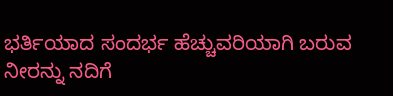ಭರ್ತಿಯಾದ ಸಂದರ್ಭ ಹೆಚ್ಚುವರಿಯಾಗಿ ಬರುವ ನೀರನ್ನು ನದಿಗೆ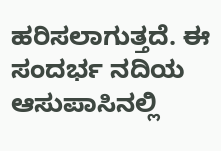ಹರಿಸಲಾಗುತ್ತದೆ. ಈ ಸಂದರ್ಭ ನದಿಯ ಆಸುಪಾಸಿನಲ್ಲಿ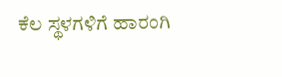ಕೆಲ ಸ್ಥಳಗಳಿಗೆ ಹಾರಂಗಿ